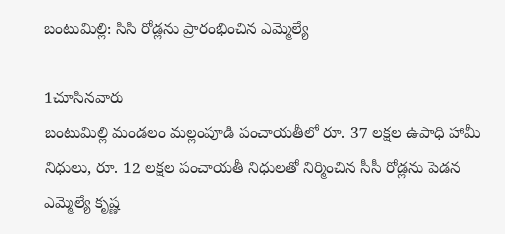బంటుమిల్లి: సిసి రోడ్లను ప్రారంభించిన ఎమ్మెల్యే

1చూసినవారు
బంటుమిల్లి మండలం మల్లంపూడి పంచాయతీలో రూ. 37 లక్షల ఉపాధి హామీ నిధులు, రూ. 12 లక్షల పంచాయతీ నిధులతో నిర్మించిన సీసీ రోడ్లను పెడన ఎమ్మెల్యే కృష్ణ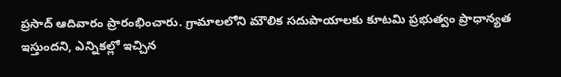ప్రసాద్ ఆదివారం ప్రారంభించారు. గ్రామాలలోని మౌలిక సదుపాయాలకు కూటమి ప్రభుత్వం ప్రాధాన్యత ఇస్తుందని, ఎన్నికల్లో ఇచ్చిన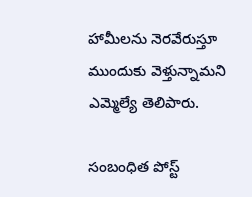హామీలను నెరవేరుస్తూ ముందుకు వెళ్తున్నామని ఎమ్మెల్యే తెలిపారు.

సంబంధిత పోస్ట్